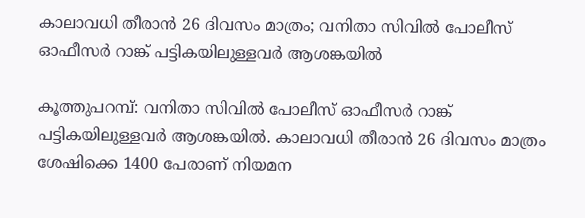കാലാവധി തീരാൻ 26 ദിവസം മാത്രം; വനിതാ സിവിൽ പോലീസ് ഓഫീസർ റാങ്ക് പട്ടികയിലുള്ളവർ ആശങ്കയിൽ

കൂത്തുപറമ്പ്: വനിതാ സിവിൽ പോലീസ് ഓഫീസർ റാങ്ക് പട്ടികയിലുള്ളവർ ആശങ്കയിൽ. കാലാവധി തീരാൻ 26 ദിവസം മാത്രം ശേഷിക്കെ 1400 പേരാണ് നിയമന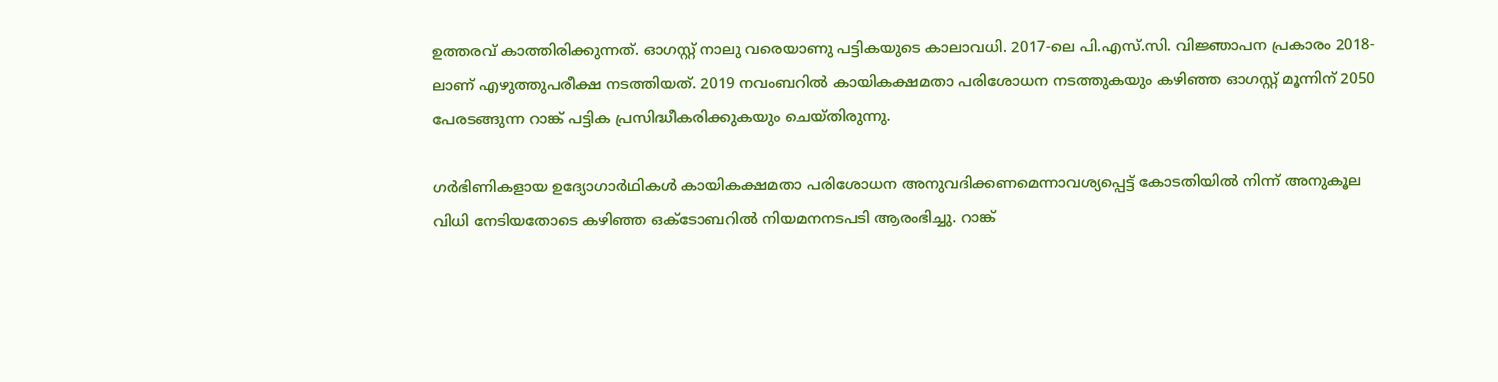ഉത്തരവ് കാത്തിരിക്കുന്നത്. ഓഗസ്റ്റ് നാലു വരെയാണു പട്ടികയുടെ കാലാവധി. 2017-ലെ പി.എസ്.സി. വിജ്ഞാപന പ്രകാരം 2018-ലാണ് എഴുത്തുപരീക്ഷ നടത്തിയത്. 2019 നവംബറിൽ കായികക്ഷമതാ പരിശോധന നടത്തുകയും കഴിഞ്ഞ ഓഗസ്റ്റ് മൂന്നിന് 2050 പേരടങ്ങുന്ന റാങ്ക് പട്ടിക പ്രസിദ്ധീകരിക്കുകയും ചെയ്തിരുന്നു.

ഗർഭിണികളായ ഉദ്യോഗാർഥികൾ കായികക്ഷമതാ പരിശോധന അനുവദിക്കണമെന്നാവശ്യപ്പെട്ട് കോടതിയിൽ നിന്ന് അനുകൂല വിധി നേടിയതോടെ കഴിഞ്ഞ ഒക്ടോബറിൽ നിയമനനടപടി ആരംഭിച്ചു. റാങ്ക്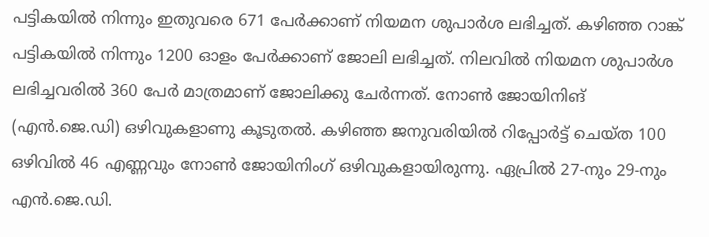പട്ടികയിൽ നിന്നും ഇതുവരെ 671 പേർക്കാണ് നിയമന ശുപാർശ ലഭിച്ചത്. കഴിഞ്ഞ റാങ്ക് പട്ടികയിൽ നിന്നും 1200 ഓളം പേർക്കാണ് ജോലി ലഭിച്ചത്. നിലവിൽ നിയമന ശുപാർശ ലഭിച്ചവരിൽ 360 പേർ മാത്രമാണ് ജോലിക്കു ചേർന്നത്. നോൺ ജോയിനിങ് (എൻ.ജെ.ഡി) ഒഴിവുകളാണു കൂടുതൽ. കഴിഞ്ഞ ജനുവരിയിൽ റിപ്പോർട്ട് ചെയ്ത 100 ഒഴിവിൽ 46 എണ്ണവും നോൺ ജോയിനിംഗ് ഒഴിവുകളായിരുന്നു. ഏപ്രിൽ 27-നും 29-നും എൻ.ജെ.ഡി.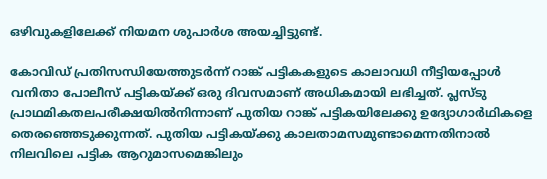ഒഴിവുകളിലേക്ക് നിയമന ശുപാർശ അയച്ചിട്ടുണ്ട്.

കോവിഡ് പ്രതിസന്ധിയേത്തുടർന്ന് റാങ്ക് പട്ടികകളുടെ കാലാവധി നീട്ടിയപ്പോൾ വനിതാ പോലീസ് പട്ടികയ്ക്ക് ഒരു ദിവസമാണ് അധികമായി ലഭിച്ചത്. പ്ലസ്ടു പ്രാഥമികതലപരീക്ഷയിൽനിന്നാണ് പുതിയ റാങ്ക് പട്ടികയിലേക്കു ഉദ്യോഗാർഥികളെ തെരഞ്ഞെടുക്കുന്നത്. പുതിയ പട്ടികയ്ക്കു കാലതാമസമുണ്ടാമെന്നതിനാൽ നിലവിലെ പട്ടിക ആറുമാസമെങ്കിലും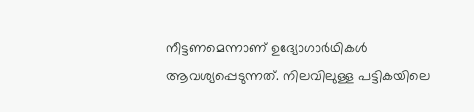നീട്ടണമെന്നാണ് ഉദ്യോഗാർഥികൾ ആവശ്യപ്പെടുന്നത്. നിലവിലുള്ള പട്ടികയിലെ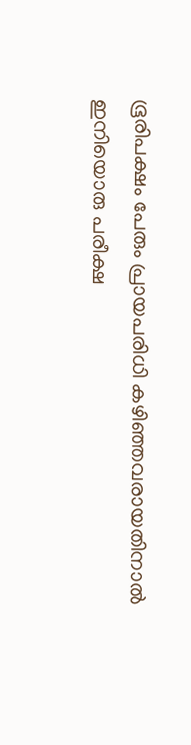ഭൂരിപക്ഷം പേരും പ്രായപരിധി കഴിഞ്ഞവരായതിനാൽ ഇനിയൊരു പരീക്ഷ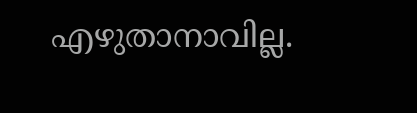എഴുതാനാവില്ല.